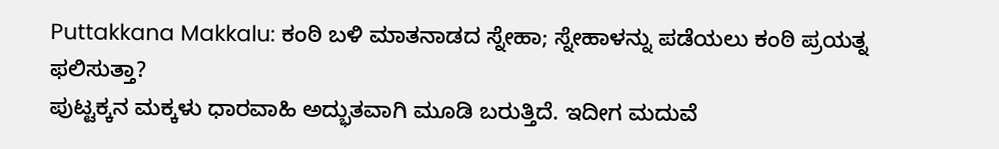Puttakkana Makkalu: ಕಂಠಿ ಬಳಿ ಮಾತನಾಡದ ಸ್ನೇಹಾ; ಸ್ನೇಹಾಳನ್ನು ಪಡೆಯಲು ಕಂಠಿ ಪ್ರಯತ್ನ ಫಲಿಸುತ್ತಾ?
ಪುಟ್ಟಕ್ಕನ ಮಕ್ಕಳು ಧಾರವಾಹಿ ಅದ್ಭುತವಾಗಿ ಮೂಡಿ ಬರುತ್ತಿದೆ. ಇದೀಗ ಮದುವೆ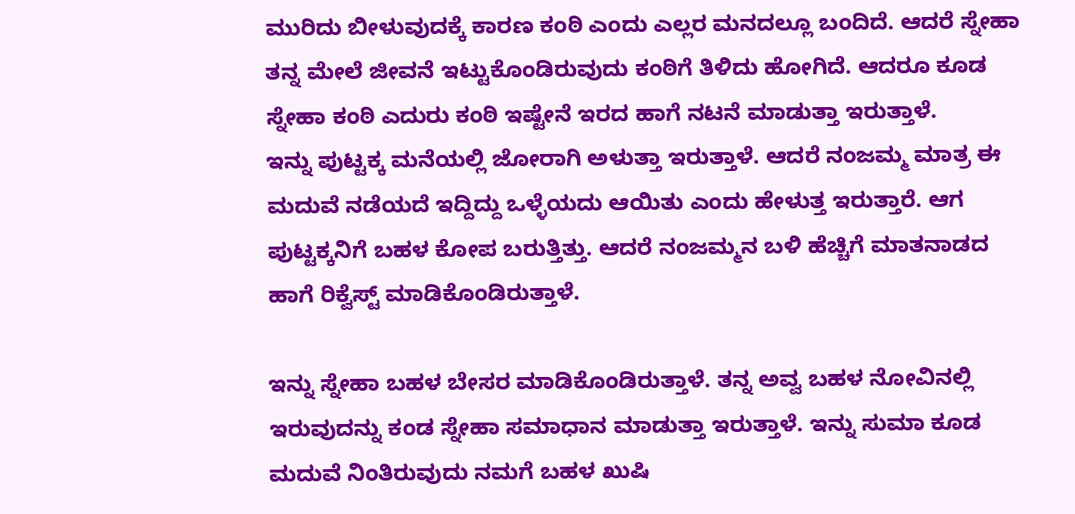ಮುರಿದು ಬೀಳುವುದಕ್ಕೆ ಕಾರಣ ಕಂಠಿ ಎಂದು ಎಲ್ಲರ ಮನದಲ್ಲೂ ಬಂದಿದೆ. ಆದರೆ ಸ್ನೇಹಾ ತನ್ನ ಮೇಲೆ ಜೀವನೆ ಇಟ್ಟುಕೊಂಡಿರುವುದು ಕಂಠಿಗೆ ತಿಳಿದು ಹೋಗಿದೆ. ಆದರೂ ಕೂಡ ಸ್ನೇಹಾ ಕಂಠಿ ಎದುರು ಕಂಠಿ ಇಷ್ಟೇನೆ ಇರದ ಹಾಗೆ ನಟನೆ ಮಾಡುತ್ತಾ ಇರುತ್ತಾಳೆ.
ಇನ್ನು ಪುಟ್ಟಕ್ಕ ಮನೆಯಲ್ಲಿ ಜೋರಾಗಿ ಅಳುತ್ತಾ ಇರುತ್ತಾಳೆ. ಆದರೆ ನಂಜಮ್ಮ ಮಾತ್ರ ಈ ಮದುವೆ ನಡೆಯದೆ ಇದ್ದಿದ್ದು ಒಳ್ಳೆಯದು ಆಯಿತು ಎಂದು ಹೇಳುತ್ತ ಇರುತ್ತಾರೆ. ಆಗ ಪುಟ್ಟಕ್ಕನಿಗೆ ಬಹಳ ಕೋಪ ಬರುತ್ತಿತ್ತು. ಆದರೆ ನಂಜಮ್ಮನ ಬಳಿ ಹೆಚ್ಚಿಗೆ ಮಾತನಾಡದ ಹಾಗೆ ರಿಕ್ವೆಸ್ಟ್ ಮಾಡಿಕೊಂಡಿರುತ್ತಾಳೆ.

ಇನ್ನು ಸ್ನೇಹಾ ಬಹಳ ಬೇಸರ ಮಾಡಿಕೊಂಡಿರುತ್ತಾಳೆ. ತನ್ನ ಅವ್ವ ಬಹಳ ನೋವಿನಲ್ಲಿ ಇರುವುದನ್ನು ಕಂಡ ಸ್ನೇಹಾ ಸಮಾಧಾನ ಮಾಡುತ್ತಾ ಇರುತ್ತಾಳೆ. ಇನ್ನು ಸುಮಾ ಕೂಡ ಮದುವೆ ನಿಂತಿರುವುದು ನಮಗೆ ಬಹಳ ಖುಷಿ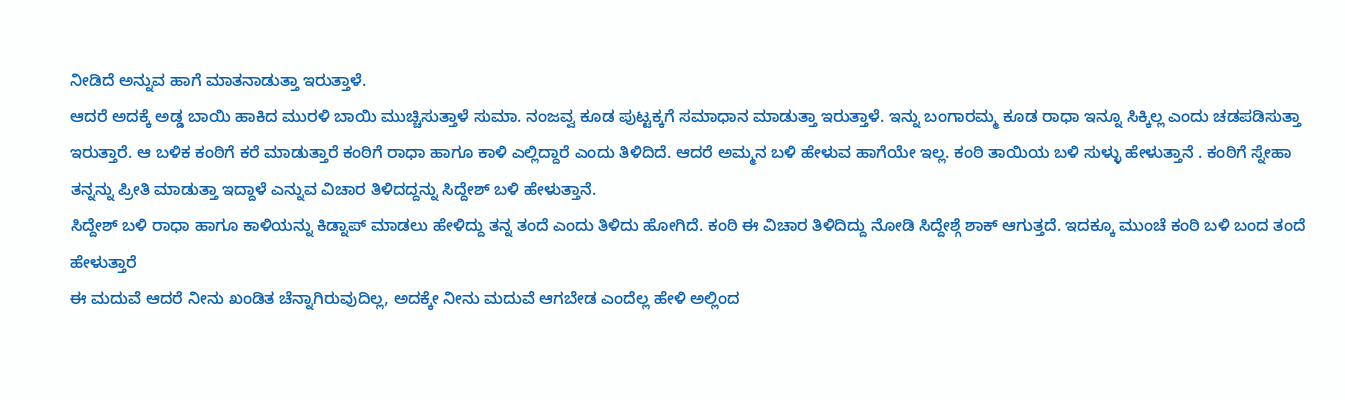ನೀಡಿದೆ ಅನ್ನುವ ಹಾಗೆ ಮಾತನಾಡುತ್ತಾ ಇರುತ್ತಾಳೆ.
ಆದರೆ ಅದಕ್ಕೆ ಅಡ್ಡ ಬಾಯಿ ಹಾಕಿದ ಮುರಳಿ ಬಾಯಿ ಮುಚ್ಚಿಸುತ್ತಾಳೆ ಸುಮಾ. ನಂಜವ್ವ ಕೂಡ ಪುಟ್ಟಕ್ಕಗೆ ಸಮಾಧಾನ ಮಾಡುತ್ತಾ ಇರುತ್ತಾಳೆ. ಇನ್ನು ಬಂಗಾರಮ್ಮ ಕೂಡ ರಾಧಾ ಇನ್ನೂ ಸಿಕ್ಕಿಲ್ಲ ಎಂದು ಚಡಪಡಿಸುತ್ತಾ ಇರುತ್ತಾರೆ. ಆ ಬಳಿಕ ಕಂಠಿಗೆ ಕರೆ ಮಾಡುತ್ತಾರೆ ಕಂಠಿಗೆ ರಾಧಾ ಹಾಗೂ ಕಾಳಿ ಎಲ್ಲಿದ್ದಾರೆ ಎಂದು ತಿಳಿದಿದೆ. ಆದರೆ ಅಮ್ಮನ ಬಳಿ ಹೇಳುವ ಹಾಗೆಯೇ ಇಲ್ಲ. ಕಂಠಿ ತಾಯಿಯ ಬಳಿ ಸುಳ್ಳು ಹೇಳುತ್ತಾನೆ . ಕಂಠಿಗೆ ಸ್ನೇಹಾ ತನ್ನನ್ನು ಪ್ರೀತಿ ಮಾಡುತ್ತಾ ಇದ್ದಾಳೆ ಎನ್ನುವ ವಿಚಾರ ತಿಳಿದದ್ದನ್ನು ಸಿದ್ದೇಶ್ ಬಳಿ ಹೇಳುತ್ತಾನೆ.
ಸಿದ್ದೇಶ್ ಬಳಿ ರಾಧಾ ಹಾಗೂ ಕಾಳಿಯನ್ನು ಕಿಡ್ನಾಪ್ ಮಾಡಲು ಹೇಳಿದ್ದು ತನ್ನ ತಂದೆ ಎಂದು ತಿಳಿದು ಹೋಗಿದೆ. ಕಂಠಿ ಈ ವಿಚಾರ ತಿಳಿದಿದ್ದು ನೋಡಿ ಸಿದ್ದೇಶ್ಗೆ ಶಾಕ್ ಆಗುತ್ತದೆ. ಇದಕ್ಕೂ ಮುಂಚೆ ಕಂಠಿ ಬಳಿ ಬಂದ ತಂದೆ ಹೇಳುತ್ತಾರೆ
ಈ ಮದುವೆ ಆದರೆ ನೀನು ಖಂಡಿತ ಚೆನ್ನಾಗಿರುವುದಿಲ್ಲ, ಅದಕ್ಕೇ ನೀನು ಮದುವೆ ಆಗಬೇಡ ಎಂದೆಲ್ಲ ಹೇಳಿ ಅಲ್ಲಿಂದ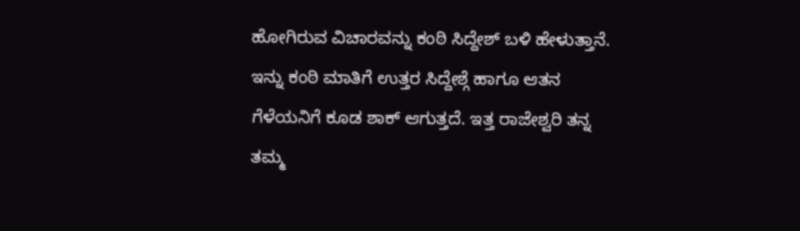ಹೋಗಿರುವ ವಿಚಾರವನ್ನು ಕಂಠಿ ಸಿದ್ದೇಶ್ ಬಳಿ ಹೇಳುತ್ತಾನೆ. ಇನ್ನು ಕಂಠಿ ಮಾತಿಗೆ ಉತ್ತರ ಸಿದ್ದೇಶ್ಗೆ ಹಾಗೂ ಆತನ ಗೆಳೆಯನಿಗೆ ಕೂಡ ಶಾಕ್ ಆಗುತ್ತದೆ. ಇತ್ತ ರಾಜೇಶ್ವರಿ ತನ್ನ ತಮ್ಮ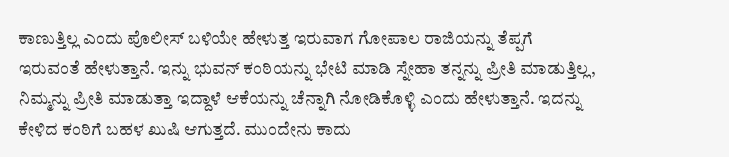ಕಾಣುತ್ತಿಲ್ಲ ಎಂದು ಪೊಲೀಸ್ ಬಳಿಯೇ ಹೇಳುತ್ತ ಇರುವಾಗ ಗೋಪಾಲ ರಾಜಿಯನ್ನು ತೆಪ್ಪಗೆ ಇರುವಂತೆ ಹೇಳುತ್ತಾನೆ. ಇನ್ನು ಭುವನ್ ಕಂಠಿಯನ್ನು ಭೇಟಿ ಮಾಡಿ ಸ್ನೇಹಾ ತನ್ನನ್ನು ಪ್ರೀತಿ ಮಾಡುತ್ತಿಲ್ಲ, ನಿಮ್ಮನ್ನು ಪ್ರೀತಿ ಮಾಡುತ್ತಾ ಇದ್ದಾಳೆ ಆಕೆಯನ್ನು ಚೆನ್ನಾಗಿ ನೋಡಿಕೊಳ್ಳಿ ಎಂದು ಹೇಳುತ್ತಾನೆ. ಇದನ್ನು ಕೇಳಿದ ಕಂಠಿಗೆ ಬಹಳ ಖುಷಿ ಆಗುತ್ತದೆ. ಮುಂದೇನು ಕಾದು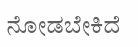ನೋಡಬೇಕಿದೆ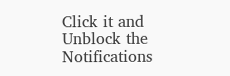Click it and Unblock the Notifications